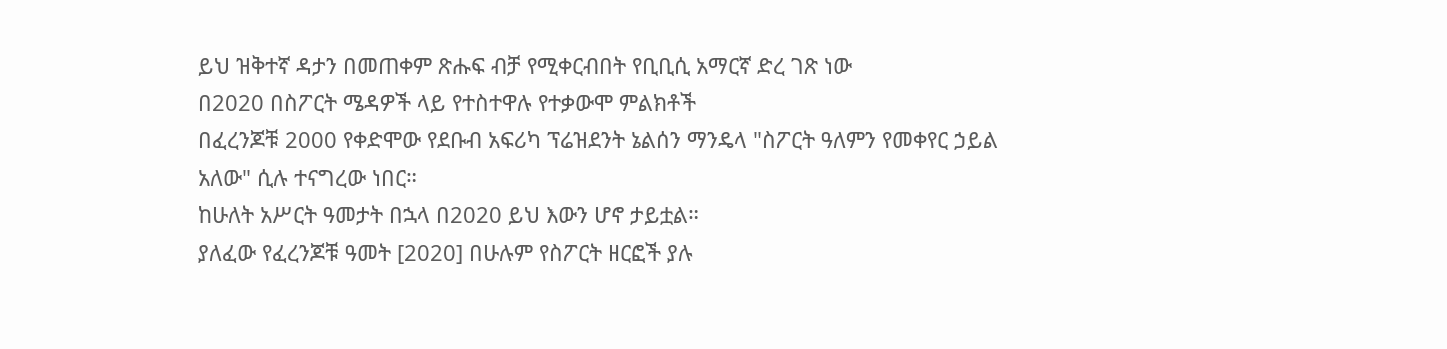ይህ ዝቅተኛ ዳታን በመጠቀም ጽሑፍ ብቻ የሚቀርብበት የቢቢሲ አማርኛ ድረ ገጽ ነው
በ2020 በስፖርት ሜዳዎች ላይ የተስተዋሉ የተቃውሞ ምልክቶች
በፈረንጆቹ 2000 የቀድሞው የደቡብ አፍሪካ ፕሬዝደንት ኔልሰን ማንዴላ "ስፖርት ዓለምን የመቀየር ኃይል አለው" ሲሉ ተናግረው ነበር።
ከሁለት አሥርት ዓመታት በኋላ በ2020 ይህ እውን ሆኖ ታይቷል።
ያለፈው የፈረንጆቹ ዓመት [2020] በሁሉም የስፖርት ዘርፎች ያሉ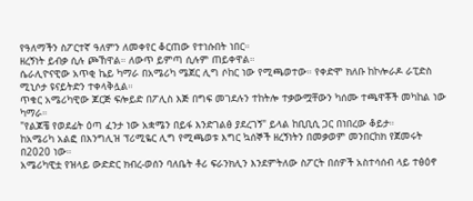የዓለማችን ስፖርተኛ ዓለምን ለመቀየር ቆርጠው የተነሱበት ነበር።
ዘረኝነት ይብቃ ሲሉ ጮኸዋል። ለውጥ ይምጣ ሲሉም ጠይቀዋል።
ሴራሊዮናዊው አጥቂ ኬይ ካማራ በአሜሪካ ሜጀር ሊግ ሶከር ነው የሚጫወተው። የቀድሞ ክለቡ ከኮሎራዶ ራፒድስ ሚኒሶታ ዩናይትድን ተቀላቅሏል።
ጥቁር አሜሪካዊው ጆርጅ ፍሎይድ በፖሊስ እጅ በግፍ መገደሉን ተከትሎ ተቃውሟቸውን ካሰሙ ተጫዋቾች መካከል ነው ካማራ።
"የልጆቼ የወደፊት ዕጣ ፈንታ ነው አቋሜን በይፋ እንድገልፅ ያደረገኝ" ይላል ከቢቢሲ ጋር በነበረው ቆይታ።
ከአሜሪካ አልፎ በእንግሊዝ ፕሪሚዬር ሊግ የሚጫወቱ እግር ኳሰኞች ዘረኝነትን በመቃወም መንበርከክ የጀመሩት በ2020 ነው።
አሜሪካዊቷ የዝላይ ውድድር ክብረ-ወሰን ባለቤት ቶሪ ፍራንክሊን እንደምትለው ስፖርት በሰዎች አስተሳሰብ ላይ ተፅዕኖ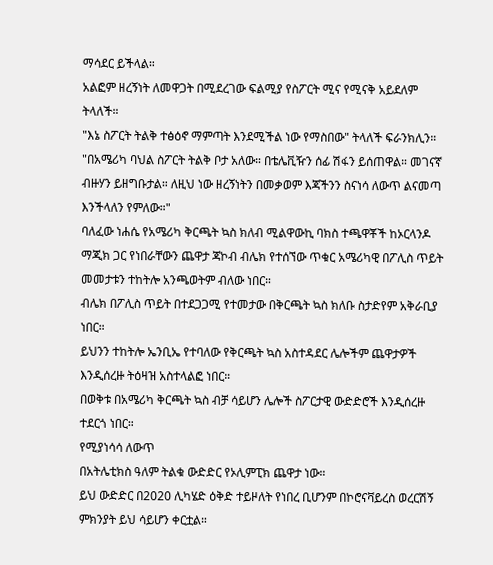ማሳደር ይችላል።
አልፎም ዘረኝነት ለመዋጋት በሚደረገው ፍልሚያ የስፖርት ሚና የሚናቅ አይደለም ትላለች።
"እኔ ስፖርት ትልቅ ተፅዕኖ ማምጣት እንደሚችል ነው የማስበው" ትላለች ፍራንክሊን።
"በአሜሪካ ባህል ስፖርት ትልቅ ቦታ አለው። በቴሌቪዥን ሰፊ ሽፋን ይሰጠዋል። መገናኛ ብዙሃን ይዘግቡታል። ለዚህ ነው ዘረኝነትን በመቃወም እጃችንን ስናነሳ ለውጥ ልናመጣ እንችላለን የምለው።"
ባለፈው ነሐሴ የአሜሪካ ቅርጫት ኳስ ክለብ ሚልዋውኪ ባክስ ተጫዋቾች ከኦርላንዶ ማጂክ ጋር የነበራቸውን ጨዋታ ጃኮብ ብሌክ የተሰኘው ጥቁር አሜሪካዊ በፖሊስ ጥይት መመታቱን ተከትሎ አንጫወትም ብለው ነበር።
ብሌክ በፖሊስ ጥይት በተደጋጋሚ የተመታው በቅርጫት ኳስ ክለቡ ስታድየም አቅራቢያ ነበር።
ይህንን ተከትሎ ኤንቢኤ የተባለው የቅርጫት ኳስ አስተዳደር ሌሎችም ጨዋታዎች እንዲሰረዙ ትዕዛዝ አስተላልፎ ነበር።
በወቅቱ በአሜሪካ ቅርጫት ኳስ ብቻ ሳይሆን ሌሎች ስፖርታዊ ውድድሮች እንዲሰረዙ ተደርጎ ነበር።
የሚያነሳሳ ለውጥ
በአትሌቲክስ ዓለም ትልቁ ውድድር የኦሊምፒክ ጨዋታ ነው።
ይህ ውድድር በ2020 ሊካሄድ ዕቅድ ተይዞለት የነበረ ቢሆንም በኮሮናቫይረስ ወረርሽኝ ምክንያት ይህ ሳይሆን ቀርቷል።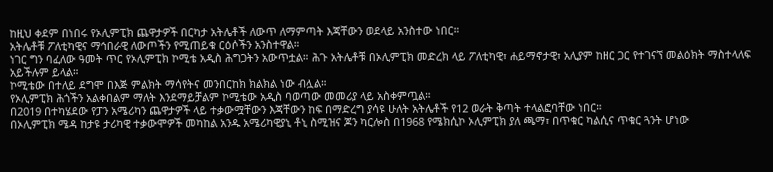ከዚህ ቀደም በነበሩ የኦሊምፒክ ጨዋታዎች በርካታ አትሌቶች ለውጥ ለማምጣት እጃቸውን ወደላይ አንስተው ነበር።
አትሌቶቹ ፖለቲካዊና ማኅበራዊ ለውጦችን የሚጠይቁ ርዕሶችን አንስተዋል።
ነገር ግን ባፈለው ዓመት ጥር የኦሊምፒክ ኮሚቴ አዲስ ሕግጋትን አውጥቷል። ሕጉ አትሌቶቹ በኦሊምፒክ መድረክ ላይ ፖለቲካዊ፣ ሐይማኖታዊ፣ አሊያም ከዘር ጋር የተገናኘ መልዕክት ማስተላለፍ አይችሉም ይላል።
ኮሚቴው በተለይ ደግሞ በእጅ ምልክት ማሳየትና መንበርከክ ክልክል ነው ብሏል።
የኦሊምፒክ ሕጎችን አልቀበልም ማለት እንደማይቻልም ኮሚቴው አዲስ ባወጣው መመሪያ ላይ አስቀምጧል።
በ2019 በተካሄደው የፓን አሜሪካን ጨዋታዎች ላይ ተቃውሟቸውን እጃቸውን ከፍ በማድረግ ያሳዩ ሁለት አትሌቶች የ12 ወራት ቅጣት ተላልፎባቸው ነበር።
በኦሊምፒክ ሜዳ ከታዩ ታሪካዊ ተቃውሞዎች መካከል አንዱ አሜሪካዊያኒ ቶኒ ስሚዝና ጆን ካርሎስ በ1968 የሜክሲኮ ኦሊምፒክ ያለ ጫማ፣ በጥቁር ካልሲና ጥቁር ጓንት ሆነው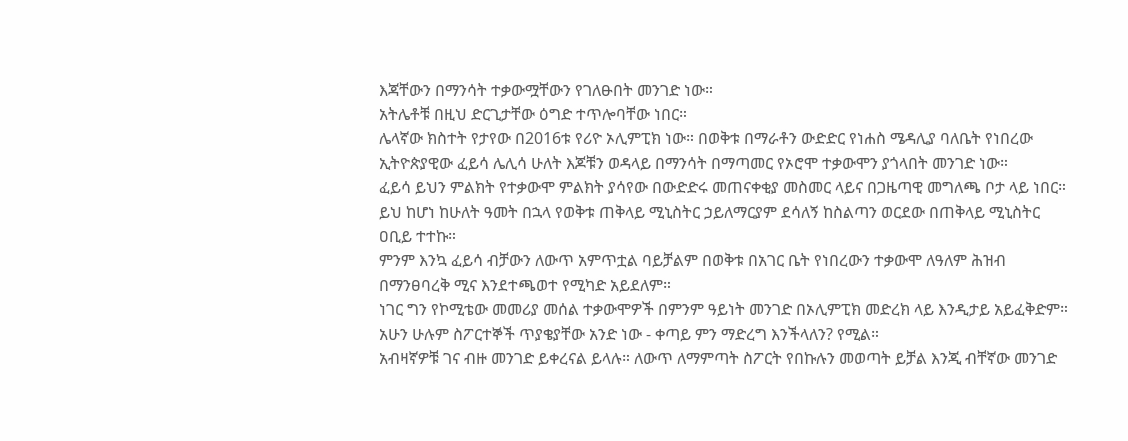እጃቸውን በማንሳት ተቃውሟቸውን የገለፁበት መንገድ ነው።
አትሌቶቹ በዚህ ድርጊታቸው ዕግድ ተጥሎባቸው ነበር።
ሌላኛው ክስተት የታየው በ2016ቱ የሪዮ ኦሊምፒክ ነው። በወቅቱ በማራቶን ውድድር የነሐስ ሜዳሊያ ባለቤት የነበረው ኢትዮጵያዊው ፈይሳ ሌሊሳ ሁለት እጆቹን ወዳላይ በማንሳት በማጣመር የኦሮሞ ተቃውሞን ያጎላበት መንገድ ነው።
ፈይሳ ይህን ምልክት የተቃውሞ ምልክት ያሳየው በውድድሩ መጠናቀቂያ መስመር ላይና በጋዜጣዊ መግለጫ ቦታ ላይ ነበር።
ይህ ከሆነ ከሁለት ዓመት በኋላ የወቅቱ ጠቅላይ ሚኒስትር ኃይለማርያም ደሳለኝ ከስልጣን ወርደው በጠቅላይ ሚኒስትር ዐቢይ ተተኩ።
ምንም እንኳ ፈይሳ ብቻውን ለውጥ አምጥቷል ባይቻልም በወቅቱ በአገር ቤት የነበረውን ተቃውሞ ለዓለም ሕዝብ በማንፀባረቅ ሚና እንደተጫወተ የሚካድ አይደለም።
ነገር ግን የኮሚቴው መመሪያ መሰል ተቃውሞዎች በምንም ዓይነት መንገድ በኦሊምፒክ መድረክ ላይ እንዲታይ አይፈቅድም።
አሁን ሁሉም ስፖርተኞች ጥያቄያቸው አንድ ነው - ቀጣይ ምን ማድረግ እንችላለን? የሚል።
አብዛኛዎቹ ገና ብዙ መንገድ ይቀረናል ይላሉ። ለውጥ ለማምጣት ስፖርት የበኩሉን መወጣት ይቻል እንጂ ብቸኛው መንገድ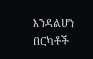እንዳልሆነ በርካቶች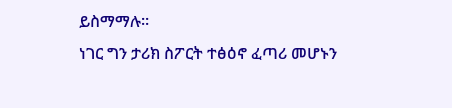ይስማማሉ።
ነገር ግን ታሪክ ስፖርት ተፅዕኖ ፈጣሪ መሆኑን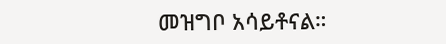መዝግቦ አሳይቶናል።